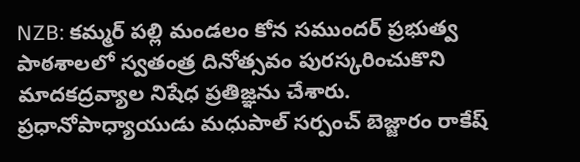NZB: కమ్మర్ పల్లి మండలం కోన సముందర్ ప్రభుత్వ పాఠశాలలో స్వతంత్ర దినోత్సవం పురస్కరించుకొని మాదకద్రవ్యాల నిషేధ ప్రతిజ్ఞను చేశారు. ప్రధానోపాధ్యాయుడు మధుపాల్ సర్పంచ్ బెజ్జారం రాకేష్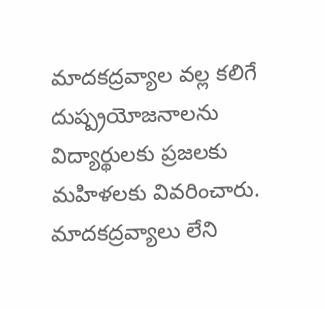మాదకద్రవ్యాల వల్ల కలిగే దుష్ప్రయోజనాలను విద్యార్థులకు ప్రజలకు మహిళలకు వివరించారు. మాదకద్రవ్యాలు లేని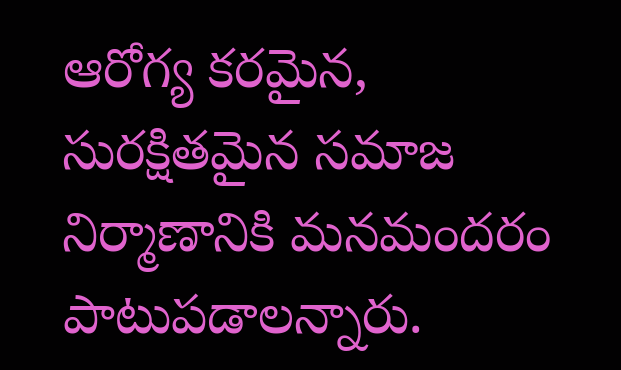ఆరోగ్య కరమైన, సురక్షితమైన సమాజ నిర్మాణానికి మనమందరం పాటుపడాలన్నారు.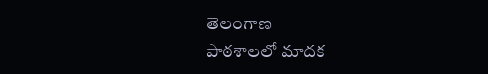తెలంగాణ
పాఠశాలలో మాదక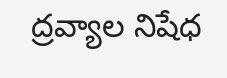ద్రవ్యాల నిషేధ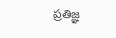ప్రతిజ్ఞ